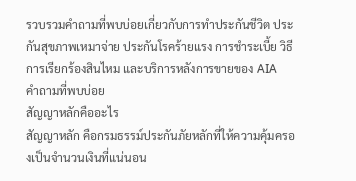รวบรวมคำถามที่พบบ่อยเกี่ยวกับการทำประกันชีวิต ประกันสุขภาพเหมาจ่าย ประกันโรคร้ายแรง การชำระเบี้ย วิธีการเรียกร้องสินไหม และบริการหลังการขายของ AIA
คำถามที่พบบ่อย
สัญญาหลักคืออะไร
สัญญาหลัก คือกรมธรรม์ประกันภัยหลักที่ให้ความคุ้มครองเป็นจำนวนเงินที่แน่นอน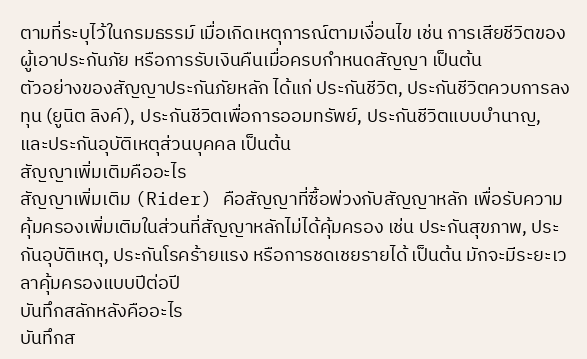ตามที่ระบุไว้ในกรมธรรม์ เมื่อเกิดเหตุการณ์ตามเงื่อนไข เช่น การเสียชีวิตของผู้เอาประกันภัย หรือการรับเงินคืนเมื่อครบกำหนดสัญญา เป็นต้น
ตัวอย่างของสัญญาประกันภัยหลัก ได้แก่ ประกันชีวิต, ประกันชีวิตควบการลงทุน (ยูนิต ลิงค์), ประกันชีวิตเพื่อการออมทรัพย์, ประกันชีวิตแบบบำนาญ, และประกันอุบัติเหตุส่วนบุคคล เป็นต้น
สัญญาเพิ่มเติมคืออะไร
สัญญาเพิ่มเติม (Rider) คือสัญญาที่ซื้อพ่วงกับสัญญาหลัก เพื่อรับความคุ้มครองเพิ่มเติมในส่วนที่สัญญาหลักไม่ได้คุ้มครอง เช่น ประกันสุขภาพ, ประกันอุบัติเหตุ, ประกันโรคร้ายแรง หรือการชดเชยรายได้ เป็นต้น มักจะมีระยะเวลาคุ้มครองแบบปีต่อปี
บันทึกสลักหลังคืออะไร
บันทึกส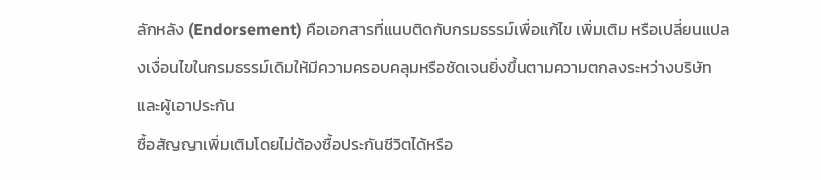ลักหลัง (Endorsement) คือเอกสารที่แนบติดกับกรมธรรม์เพื่อแก้ไข เพิ่มเติม หรือเปลี่ยนแปลงเงื่อนไขในกรมธรรม์เดิมให้มีความครอบคลุมหรือชัดเจนยิ่งขึ้นตามความตกลงระหว่างบริษัทและผู้เอาประกัน
ซื้อสัญญาเพิ่มเติมโดยไม่ต้องซื้อประกันชีวิตได้หรือ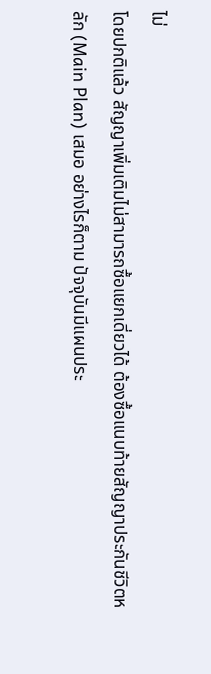ไม่
โดยปกติแล้ว สัญญาเพิ่มเติมไม่สามารถซื้อแยกเดี่ยวได้ ต้องซื้อแนบท้ายสัญญาประกันชีวิตหลัก (Main Plan) เสมอ อย่างไรก็ตาม ปัจจุบันมีแผนประ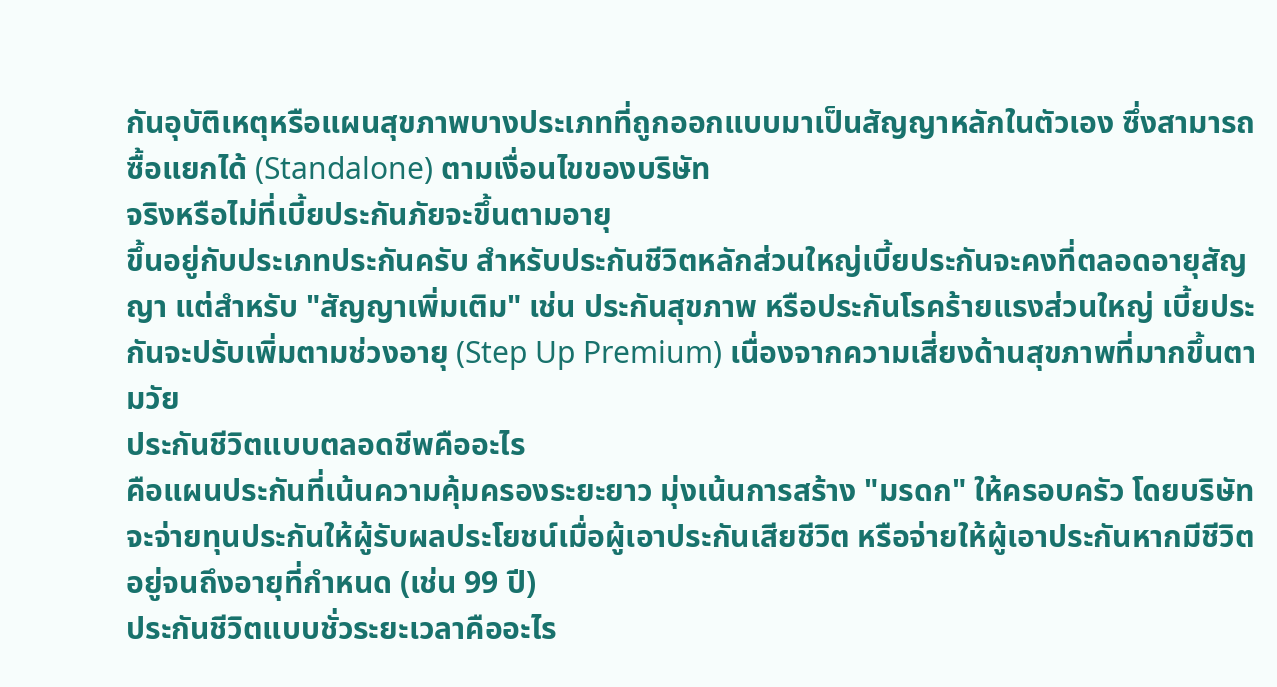กันอุบัติเหตุหรือแผนสุขภาพบางประเภทที่ถูกออกแบบมาเป็นสัญญาหลักในตัวเอง ซึ่งสามารถซื้อแยกได้ (Standalone) ตามเงื่อนไขของบริษัท
จริงหรือไม่ที่เบี้ยประกันภัยจะขึ้นตามอายุ
ขึ้นอยู่กับประเภทประกันครับ สำหรับประกันชีวิตหลักส่วนใหญ่เบี้ยประกันจะคงที่ตลอดอายุสัญญา แต่สำหรับ "สัญญาเพิ่มเติม" เช่น ประกันสุขภาพ หรือประกันโรคร้ายแรงส่วนใหญ่ เบี้ยประกันจะปรับเพิ่มตามช่วงอายุ (Step Up Premium) เนื่องจากความเสี่ยงด้านสุขภาพที่มากขึ้นตามวัย
ประกันชีวิตแบบตลอดชีพคืออะไร
คือแผนประกันที่เน้นความคุ้มครองระยะยาว มุ่งเน้นการสร้าง "มรดก" ให้ครอบครัว โดยบริษัทจะจ่ายทุนประกันให้ผู้รับผลประโยชน์เมื่อผู้เอาประกันเสียชีวิต หรือจ่ายให้ผู้เอาประกันหากมีชีวิตอยู่จนถึงอายุที่กำหนด (เช่น 99 ปี)
ประกันชีวิตแบบชั่วระยะเวลาคืออะไร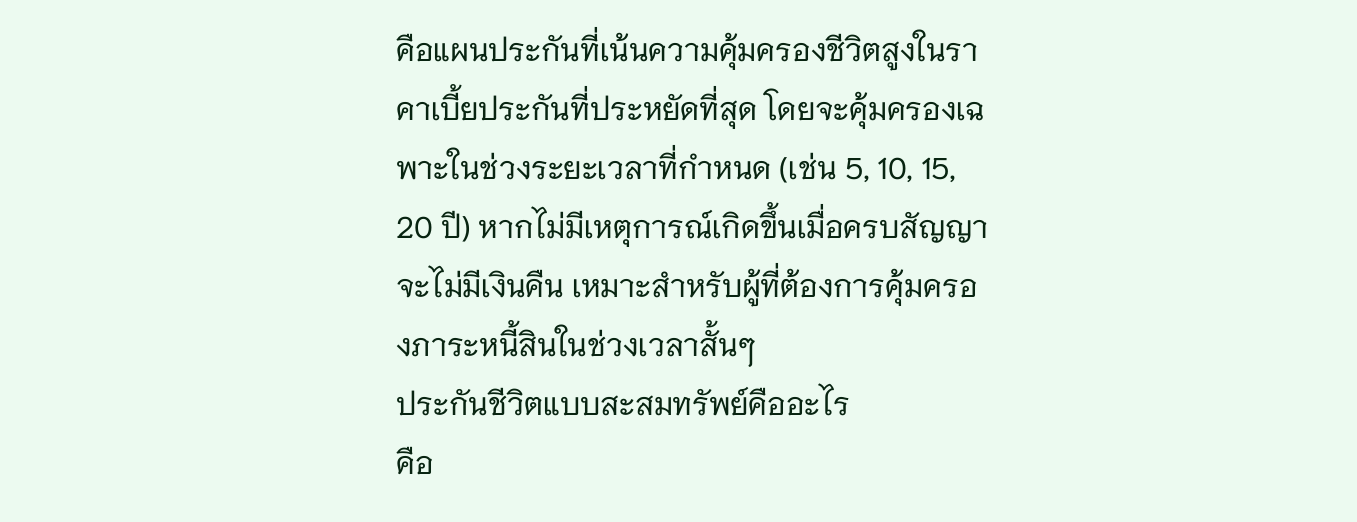คือแผนประกันที่เน้นความคุ้มครองชีวิตสูงในราคาเบี้ยประกันที่ประหยัดที่สุด โดยจะคุ้มครองเฉพาะในช่วงระยะเวลาที่กำหนด (เช่น 5, 10, 15, 20 ปี) หากไม่มีเหตุการณ์เกิดขึ้นเมื่อครบสัญญาจะไม่มีเงินคืน เหมาะสำหรับผู้ที่ต้องการคุ้มครองภาระหนี้สินในช่วงเวลาสั้นๆ
ประกันชีวิตแบบสะสมทรัพย์คืออะไร
คือ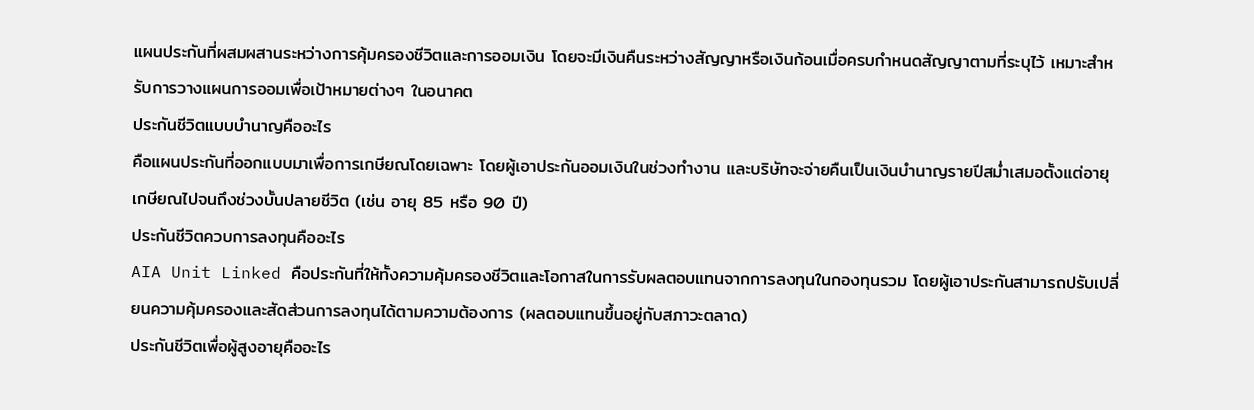แผนประกันที่ผสมผสานระหว่างการคุ้มครองชีวิตและการออมเงิน โดยจะมีเงินคืนระหว่างสัญญาหรือเงินก้อนเมื่อครบกำหนดสัญญาตามที่ระบุไว้ เหมาะสำหรับการวางแผนการออมเพื่อเป้าหมายต่างๆ ในอนาคต
ประกันชีวิตแบบบำนาญคืออะไร
คือแผนประกันที่ออกแบบมาเพื่อการเกษียณโดยเฉพาะ โดยผู้เอาประกันออมเงินในช่วงทำงาน และบริษัทจะจ่ายคืนเป็นเงินบำนาญรายปีสม่ำเสมอตั้งแต่อายุเกษียณไปจนถึงช่วงบั้นปลายชีวิต (เช่น อายุ 85 หรือ 90 ปี)
ประกันชีวิตควบการลงทุนคืออะไร
AIA Unit Linked คือประกันที่ให้ทั้งความคุ้มครองชีวิตและโอกาสในการรับผลตอบแทนจากการลงทุนในกองทุนรวม โดยผู้เอาประกันสามารถปรับเปลี่ยนความคุ้มครองและสัดส่วนการลงทุนได้ตามความต้องการ (ผลตอบแทนขึ้นอยู่กับสภาวะตลาด)
ประกันชีวิตเพื่อผู้สูงอายุคืออะไร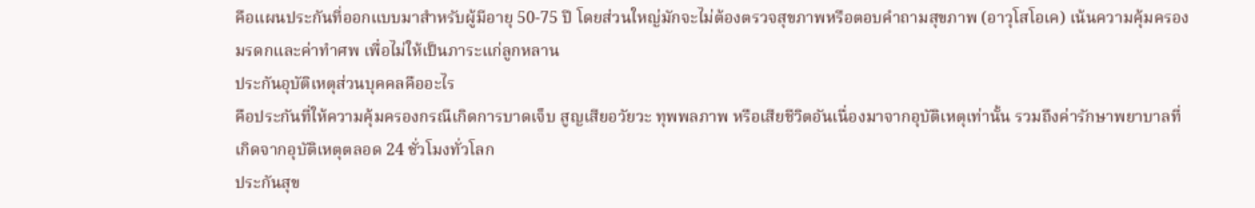คือแผนประกันที่ออกแบบมาสำหรับผู้มีอายุ 50-75 ปี โดยส่วนใหญ่มักจะไม่ต้องตรวจสุขภาพหรือตอบคำถามสุขภาพ (อาวุโสโอเค) เน้นความคุ้มครองมรดกและค่าทำศพ เพื่อไม่ให้เป็นภาระแก่ลูกหลาน
ประกันอุบัติเหตุส่วนบุคคลคืออะไร
คือประกันที่ให้ความคุ้มครองกรณีเกิดการบาดเจ็บ สูญเสียอวัยวะ ทุพพลภาพ หรือเสียชีวิตอันเนื่องมาจากอุบัติเหตุเท่านั้น รวมถึงค่ารักษาพยาบาลที่เกิดจากอุบัติเหตุตลอด 24 ชั่วโมงทั่วโลก
ประกันสุข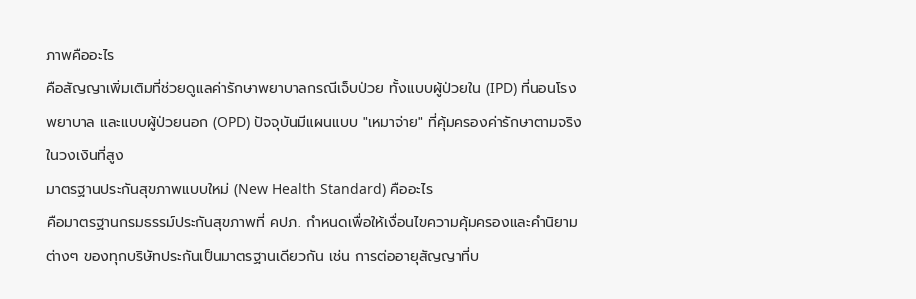ภาพคืออะไร
คือสัญญาเพิ่มเติมที่ช่วยดูแลค่ารักษาพยาบาลกรณีเจ็บป่วย ทั้งแบบผู้ป่วยใน (IPD) ที่นอนโรงพยาบาล และแบบผู้ป่วยนอก (OPD) ปัจจุบันมีแผนแบบ "เหมาจ่าย" ที่คุ้มครองค่ารักษาตามจริงในวงเงินที่สูง
มาตรฐานประกันสุขภาพแบบใหม่ (New Health Standard) คืออะไร
คือมาตรฐานกรมธรรม์ประกันสุขภาพที่ คปภ. กำหนดเพื่อให้เงื่อนไขความคุ้มครองและคำนิยามต่างๆ ของทุกบริษัทประกันเป็นมาตรฐานเดียวกัน เช่น การต่ออายุสัญญาที่บ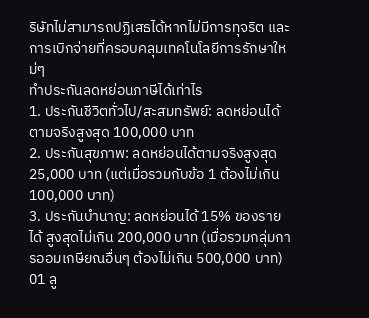ริษัทไม่สามารถปฏิเสธได้หากไม่มีการทุจริต และการเบิกจ่ายที่ครอบคลุมเทคโนโลยีการรักษาใหม่ๆ
ทำประกันลดหย่อนภาษีได้เท่าไร
1. ประกันชีวิตทั่วไป/สะสมทรัพย์: ลดหย่อนได้ตามจริงสูงสุด 100,000 บาท
2. ประกันสุขภาพ: ลดหย่อนได้ตามจริงสูงสุด 25,000 บาท (แต่เมื่อรวมกับข้อ 1 ต้องไม่เกิน 100,000 บาท)
3. ประกันบำนาญ: ลดหย่อนได้ 15% ของรายได้ สูงสุดไม่เกิน 200,000 บาท (เมื่อรวมกลุ่มการออมเกษียณอื่นๆ ต้องไม่เกิน 500,000 บาท)
01 ลู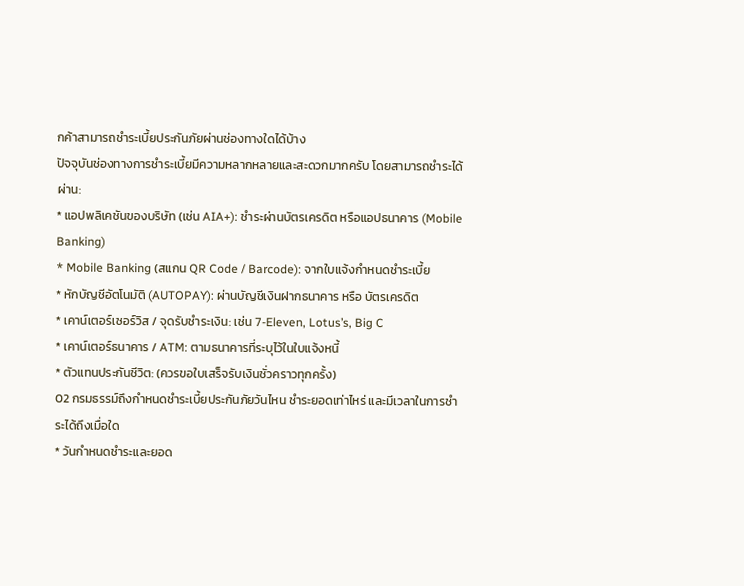กค้าสามารถชำระเบี้ยประกันภัยผ่านช่องทางใดได้บ้าง
ปัจจุบันช่องทางการชำระเบี้ยมีความหลากหลายและสะดวกมากครับ โดยสามารถชำระได้ผ่าน:
* แอปพลิเคชันของบริษัท (เช่น AIA+): ชำระผ่านบัตรเครดิต หรือแอปธนาคาร (Mobile Banking)
* Mobile Banking (สแกน QR Code / Barcode): จากใบแจ้งกำหนดชำระเบี้ย
* หักบัญชีอัตโนมัติ (AUTOPAY): ผ่านบัญชีเงินฝากธนาคาร หรือ บัตรเครดิต
* เคาน์เตอร์เซอร์วิส / จุดรับชำระเงิน: เช่น 7-Eleven, Lotus’s, Big C
* เคาน์เตอร์ธนาคาร / ATM: ตามธนาคารที่ระบุไว้ในใบแจ้งหนี้
* ตัวแทนประกันชีวิต: (ควรขอใบเสร็จรับเงินชั่วคราวทุกครั้ง)
02 กรมธรรม์ถึงกำหนดชำระเบี้ยประกันภัยวันไหน ชำระยอดเท่าไหร่ และมีเวลาในการชำระได้ถึงเมื่อใด
* วันกำหนดชำระและยอด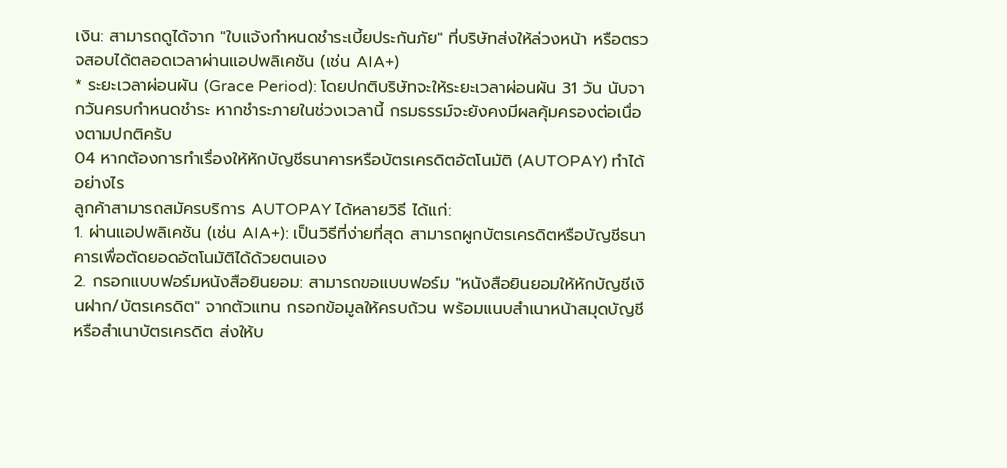เงิน: สามารถดูได้จาก "ใบแจ้งกำหนดชำระเบี้ยประกันภัย" ที่บริษัทส่งให้ล่วงหน้า หรือตรวจสอบได้ตลอดเวลาผ่านแอปพลิเคชัน (เช่น AIA+)
* ระยะเวลาผ่อนผัน (Grace Period): โดยปกติบริษัทจะให้ระยะเวลาผ่อนผัน 31 วัน นับจากวันครบกำหนดชำระ หากชำระภายในช่วงเวลานี้ กรมธรรม์จะยังคงมีผลคุ้มครองต่อเนื่องตามปกติครับ
04 หากต้องการทำเรื่องให้หักบัญชีธนาคารหรือบัตรเครดิตอัตโนมัติ (AUTOPAY) ทำได้อย่างไร
ลูกค้าสามารถสมัครบริการ AUTOPAY ได้หลายวิธี ได้แก่:
1. ผ่านแอปพลิเคชัน (เช่น AIA+): เป็นวิธีที่ง่ายที่สุด สามารถผูกบัตรเครดิตหรือบัญชีธนาคารเพื่อตัดยอดอัตโนมัติได้ด้วยตนเอง
2. กรอกแบบฟอร์มหนังสือยินยอม: สามารถขอแบบฟอร์ม "หนังสือยินยอมให้หักบัญชีเงินฝาก/บัตรเครดิต" จากตัวแทน กรอกข้อมูลให้ครบถ้วน พร้อมแนบสำเนาหน้าสมุดบัญชี หรือสำเนาบัตรเครดิต ส่งให้บ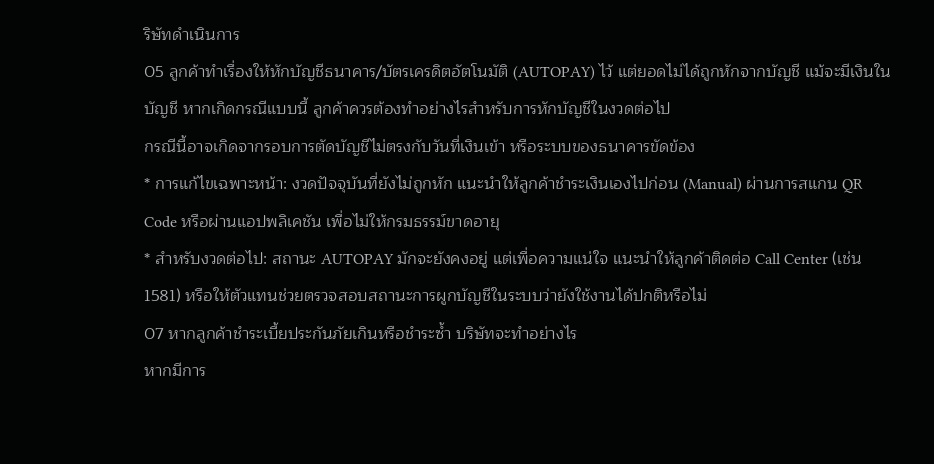ริษัทดำเนินการ
05 ลูกค้าทำเรื่องให้หักบัญชีธนาคาร/บัตรเครดิตอัตโนมัติ (AUTOPAY) ไว้ แต่ยอดไม่ได้ถูกหักจากบัญชี แม้จะมีเงินในบัญชี หากเกิดกรณีแบบนี้ ลูกค้าควรต้องทำอย่างไรสำหรับการหักบัญชีในงวดต่อไป
กรณีนี้อาจเกิดจากรอบการตัดบัญชีไม่ตรงกับวันที่เงินเข้า หรือระบบของธนาคารขัดข้อง
* การแก้ไขเฉพาะหน้า: งวดปัจจุบันที่ยังไม่ถูกหัก แนะนำให้ลูกค้าชำระเงินเองไปก่อน (Manual) ผ่านการสแกน QR Code หรือผ่านแอปพลิเคชัน เพื่อไม่ให้กรมธรรม์ขาดอายุ
* สำหรับงวดต่อไป: สถานะ AUTOPAY มักจะยังคงอยู่ แต่เพื่อความแน่ใจ แนะนำให้ลูกค้าติดต่อ Call Center (เช่น 1581) หรือให้ตัวแทนช่วยตรวจสอบสถานะการผูกบัญชีในระบบว่ายังใช้งานได้ปกติหรือไม่
07 หากลูกค้าชำระเบี้ยประกันภัยเกินหรือชำระซ้ำ บริษัทจะทำอย่างไร
หากมีการ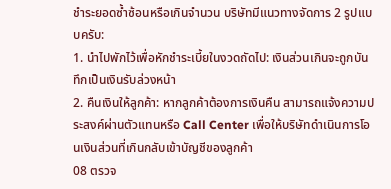ชำระยอดซ้ำซ้อนหรือเกินจำนวน บริษัทมีแนวทางจัดการ 2 รูปแบบครับ:
1. นำไปพักไว้เพื่อหักชำระเบี้ยในงวดถัดไป: เงินส่วนเกินจะถูกบันทึกเป็นเงินรับล่วงหน้า
2. คืนเงินให้ลูกค้า: หากลูกค้าต้องการเงินคืน สามารถแจ้งความประสงค์ผ่านตัวแทนหรือ Call Center เพื่อให้บริษัทดำเนินการโอนเงินส่วนที่เกินกลับเข้าบัญชีของลูกค้า
08 ตรวจ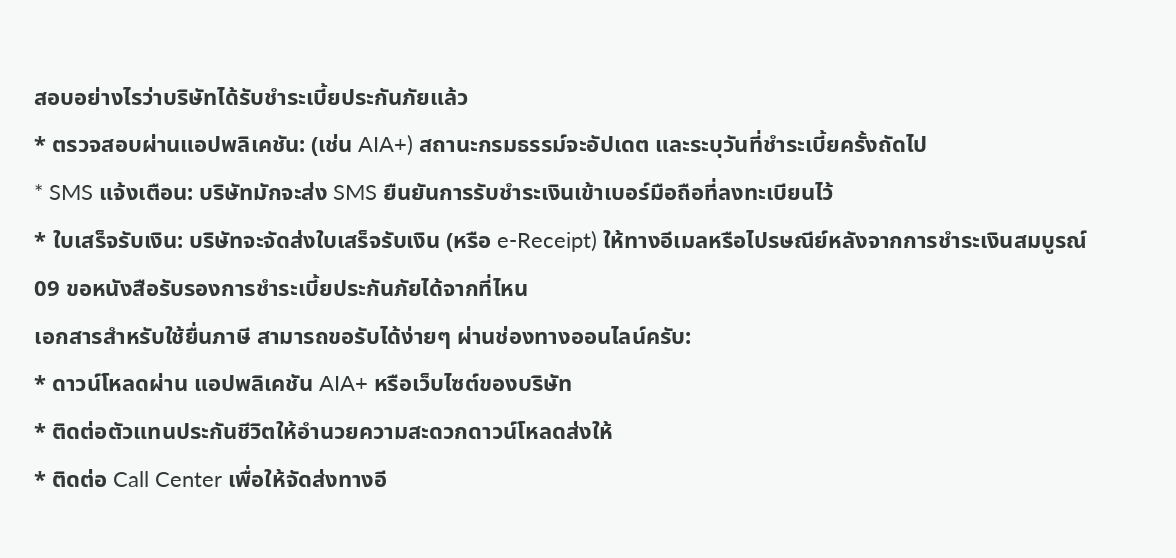สอบอย่างไรว่าบริษัทได้รับชำระเบี้ยประกันภัยแล้ว
* ตรวจสอบผ่านแอปพลิเคชัน: (เช่น AIA+) สถานะกรมธรรม์จะอัปเดต และระบุวันที่ชำระเบี้ยครั้งถัดไป
* SMS แจ้งเตือน: บริษัทมักจะส่ง SMS ยืนยันการรับชำระเงินเข้าเบอร์มือถือที่ลงทะเบียนไว้
* ใบเสร็จรับเงิน: บริษัทจะจัดส่งใบเสร็จรับเงิน (หรือ e-Receipt) ให้ทางอีเมลหรือไปรษณีย์หลังจากการชำระเงินสมบูรณ์
09 ขอหนังสือรับรองการชำระเบี้ยประกันภัยได้จากที่ไหน
เอกสารสำหรับใช้ยื่นภาษี สามารถขอรับได้ง่ายๆ ผ่านช่องทางออนไลน์ครับ:
* ดาวน์โหลดผ่าน แอปพลิเคชัน AIA+ หรือเว็บไซต์ของบริษัท
* ติดต่อตัวแทนประกันชีวิตให้อำนวยความสะดวกดาวน์โหลดส่งให้
* ติดต่อ Call Center เพื่อให้จัดส่งทางอี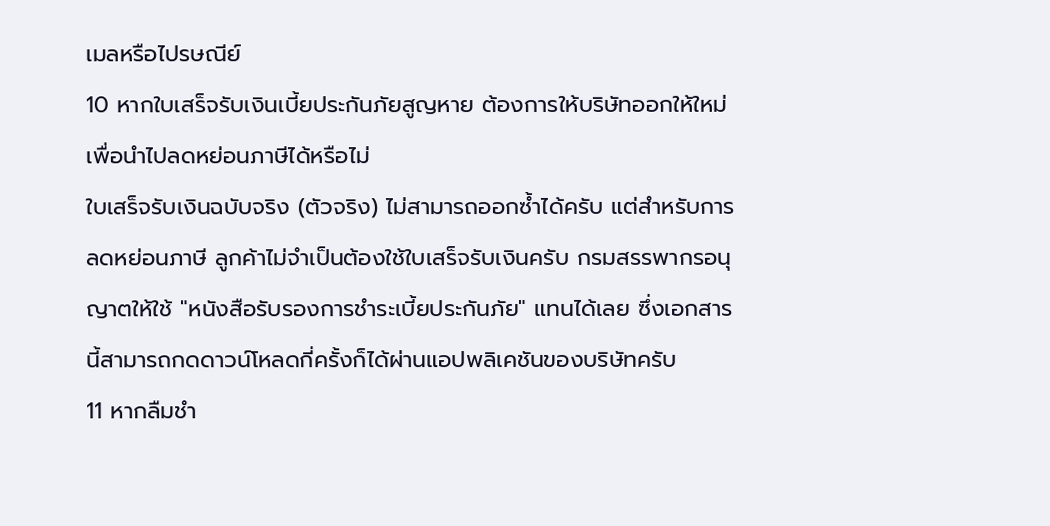เมลหรือไปรษณีย์
10 หากใบเสร็จรับเงินเบี้ยประกันภัยสูญหาย ต้องการให้บริษัทออกให้ใหม่เพื่อนำไปลดหย่อนภาษีได้หรือไม่
ใบเสร็จรับเงินฉบับจริง (ตัวจริง) ไม่สามารถออกซ้ำได้ครับ แต่สำหรับการลดหย่อนภาษี ลูกค้าไม่จำเป็นต้องใช้ใบเสร็จรับเงินครับ กรมสรรพากรอนุญาตให้ใช้ "หนังสือรับรองการชำระเบี้ยประกันภัย" แทนได้เลย ซึ่งเอกสารนี้สามารถกดดาวน์โหลดกี่ครั้งก็ได้ผ่านแอปพลิเคชันของบริษัทครับ
11 หากลืมชำ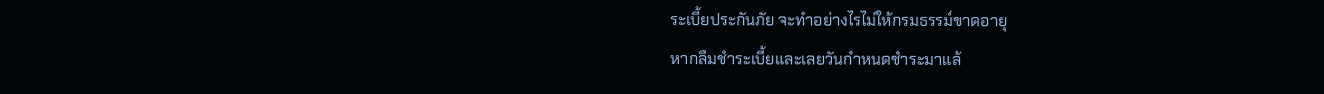ระเบี้ยประกันภัย จะทำอย่างไรไม่ให้กรมธรรม์ขาดอายุ
หากลืมชำระเบี้ยและเลยวันกำหนดชำระมาแล้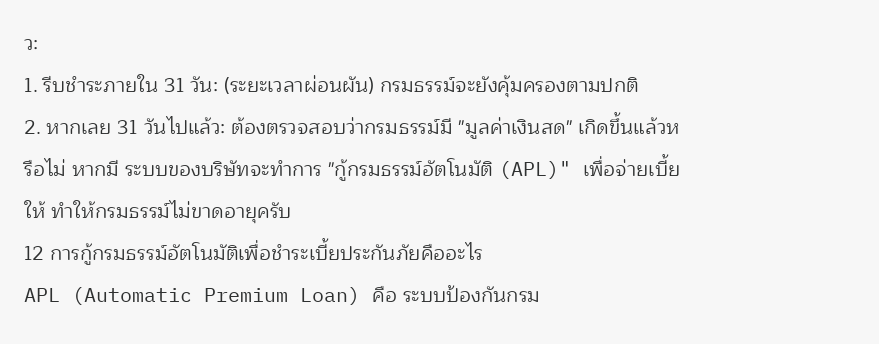ว:
1. รีบชำระภายใน 31 วัน: (ระยะเวลาผ่อนผัน) กรมธรรม์จะยังคุ้มครองตามปกติ
2. หากเลย 31 วันไปแล้ว: ต้องตรวจสอบว่ากรมธรรม์มี "มูลค่าเงินสด" เกิดขึ้นแล้วหรือไม่ หากมี ระบบของบริษัทจะทำการ "กู้กรมธรรม์อัตโนมัติ (APL)" เพื่อจ่ายเบี้ยให้ ทำให้กรมธรรม์ไม่ขาดอายุครับ
12 การกู้กรมธรรม์อัตโนมัติเพื่อชำระเบี้ยประกันภัยคืออะไร
APL (Automatic Premium Loan) คือ ระบบป้องกันกรม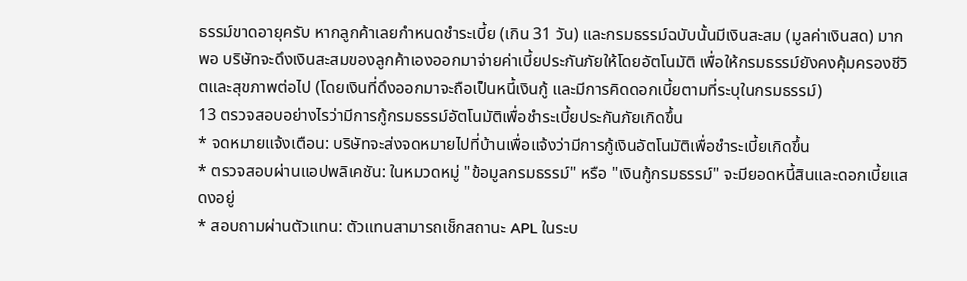ธรรม์ขาดอายุครับ หากลูกค้าเลยกำหนดชำระเบี้ย (เกิน 31 วัน) และกรมธรรม์ฉบับนั้นมีเงินสะสม (มูลค่าเงินสด) มากพอ บริษัทจะดึงเงินสะสมของลูกค้าเองออกมาจ่ายค่าเบี้ยประกันภัยให้โดยอัตโนมัติ เพื่อให้กรมธรรม์ยังคงคุ้มครองชีวิตและสุขภาพต่อไป (โดยเงินที่ดึงออกมาจะถือเป็นหนี้เงินกู้ และมีการคิดดอกเบี้ยตามที่ระบุในกรมธรรม์)
13 ตรวจสอบอย่างไรว่ามีการกู้กรมธรรม์อัตโนมัติเพื่อชำระเบี้ยประกันภัยเกิดขึ้น
* จดหมายแจ้งเตือน: บริษัทจะส่งจดหมายไปที่บ้านเพื่อแจ้งว่ามีการกู้เงินอัตโนมัติเพื่อชำระเบี้ยเกิดขึ้น
* ตรวจสอบผ่านแอปพลิเคชัน: ในหมวดหมู่ "ข้อมูลกรมธรรม์" หรือ "เงินกู้กรมธรรม์" จะมียอดหนี้สินและดอกเบี้ยแสดงอยู่
* สอบถามผ่านตัวแทน: ตัวแทนสามารถเช็กสถานะ APL ในระบ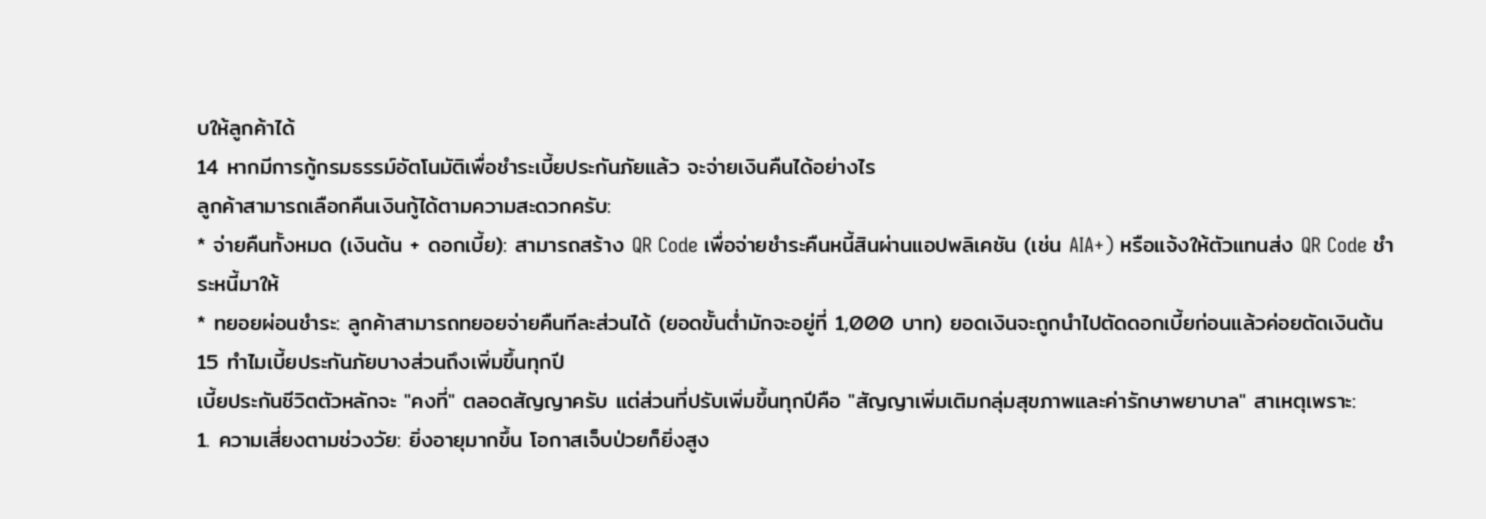บให้ลูกค้าได้
14 หากมีการกู้กรมธรรม์อัตโนมัติเพื่อชำระเบี้ยประกันภัยแล้ว จะจ่ายเงินคืนได้อย่างไร
ลูกค้าสามารถเลือกคืนเงินกู้ได้ตามความสะดวกครับ:
* จ่ายคืนทั้งหมด (เงินต้น + ดอกเบี้ย): สามารถสร้าง QR Code เพื่อจ่ายชำระคืนหนี้สินผ่านแอปพลิเคชัน (เช่น AIA+) หรือแจ้งให้ตัวแทนส่ง QR Code ชำระหนี้มาให้
* ทยอยผ่อนชำระ: ลูกค้าสามารถทยอยจ่ายคืนทีละส่วนได้ (ยอดขั้นต่ำมักจะอยู่ที่ 1,000 บาท) ยอดเงินจะถูกนำไปตัดดอกเบี้ยก่อนแล้วค่อยตัดเงินต้น
15 ทำไมเบี้ยประกันภัยบางส่วนถึงเพิ่มขึ้นทุกปี
เบี้ยประกันชีวิตตัวหลักจะ "คงที่" ตลอดสัญญาครับ แต่ส่วนที่ปรับเพิ่มขึ้นทุกปีคือ "สัญญาเพิ่มเติมกลุ่มสุขภาพและค่ารักษาพยาบาล" สาเหตุเพราะ:
1. ความเสี่ยงตามช่วงวัย: ยิ่งอายุมากขึ้น โอกาสเจ็บป่วยก็ยิ่งสูง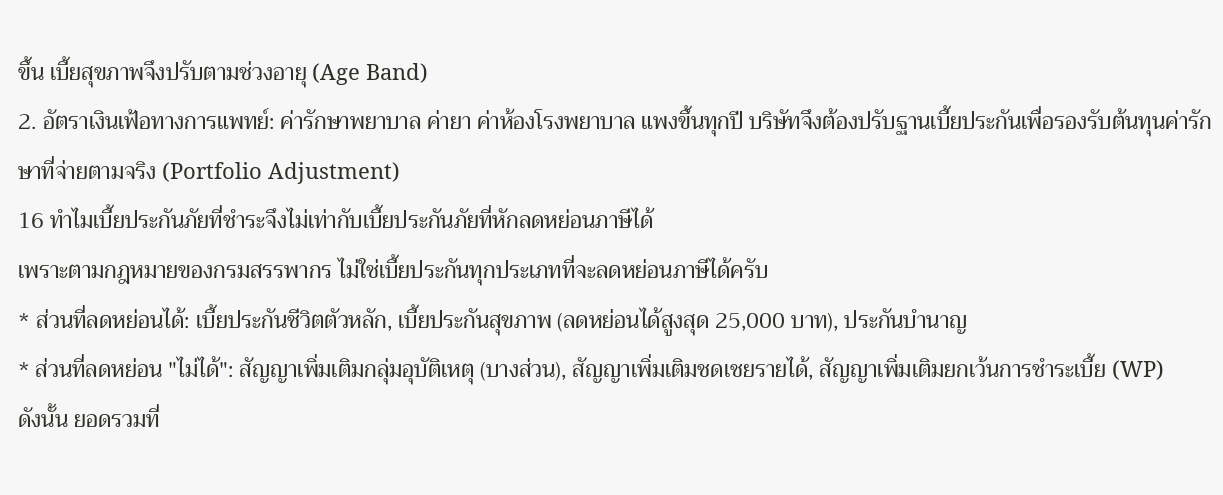ขึ้น เบี้ยสุขภาพจึงปรับตามช่วงอายุ (Age Band)
2. อัตราเงินเฟ้อทางการแพทย์: ค่ารักษาพยาบาล ค่ายา ค่าห้องโรงพยาบาล แพงขึ้นทุกปี บริษัทจึงต้องปรับฐานเบี้ยประกันเพื่อรองรับต้นทุนค่ารักษาที่จ่ายตามจริง (Portfolio Adjustment)
16 ทำไมเบี้ยประกันภัยที่ชำระจึงไม่เท่ากับเบี้ยประกันภัยที่หักลดหย่อนภาษีได้
เพราะตามกฎหมายของกรมสรรพากร ไม่ใช่เบี้ยประกันทุกประเภทที่จะลดหย่อนภาษีได้ครับ
* ส่วนที่ลดหย่อนได้: เบี้ยประกันชีวิตตัวหลัก, เบี้ยประกันสุขภาพ (ลดหย่อนได้สูงสุด 25,000 บาท), ประกันบำนาญ
* ส่วนที่ลดหย่อน "ไม่ได้": สัญญาเพิ่มเติมกลุ่มอุบัติเหตุ (บางส่วน), สัญญาเพิ่มเติมชดเชยรายได้, สัญญาเพิ่มเติมยกเว้นการชำระเบี้ย (WP)
ดังนั้น ยอดรวมที่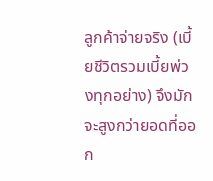ลูกค้าจ่ายจริง (เบี้ยชีวิตรวมเบี้ยพ่วงทุกอย่าง) จึงมักจะสูงกว่ายอดที่ออก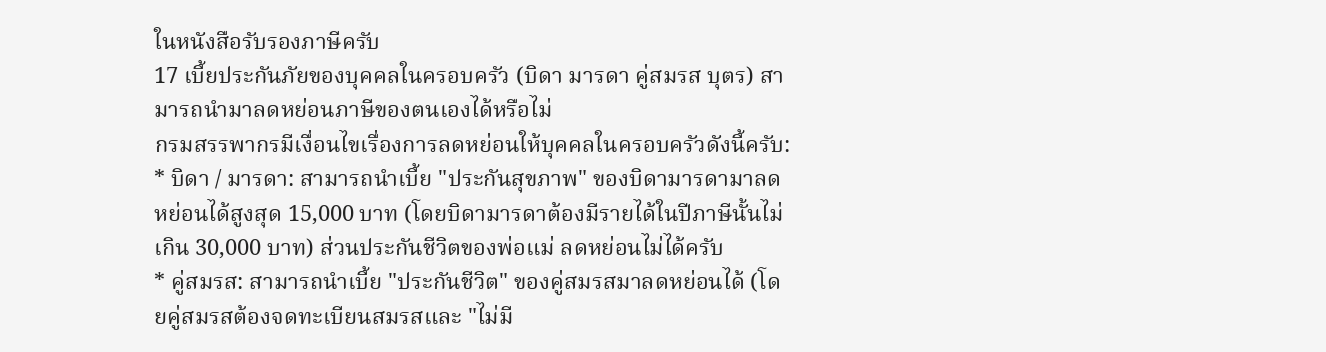ในหนังสือรับรองภาษีครับ
17 เบี้ยประกันภัยของบุคคลในครอบครัว (บิดา มารดา คู่สมรส บุตร) สามารถนำมาลดหย่อนภาษีของตนเองได้หรือไม่
กรมสรรพากรมีเงื่อนไขเรื่องการลดหย่อนให้บุคคลในครอบครัวดังนี้ครับ:
* บิดา / มารดา: สามารถนำเบี้ย "ประกันสุขภาพ" ของบิดามารดามาลดหย่อนได้สูงสุด 15,000 บาท (โดยบิดามารดาต้องมีรายได้ในปีภาษีนั้นไม่เกิน 30,000 บาท) ส่วนประกันชีวิตของพ่อแม่ ลดหย่อนไม่ได้ครับ
* คู่สมรส: สามารถนำเบี้ย "ประกันชีวิต" ของคู่สมรสมาลดหย่อนได้ (โดยคู่สมรสต้องจดทะเบียนสมรสและ "ไม่มี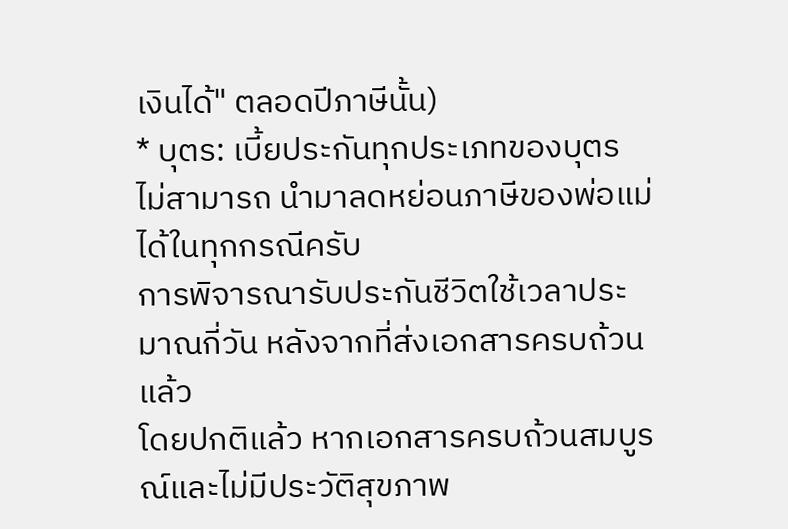เงินได้" ตลอดปีภาษีนั้น)
* บุตร: เบี้ยประกันทุกประเภทของบุตร ไม่สามารถ นำมาลดหย่อนภาษีของพ่อแม่ได้ในทุกกรณีครับ
การพิจารณารับประกันชีวิตใช้เวลาประมาณกี่วัน หลังจากที่ส่งเอกสารครบถ้วนแล้ว
โดยปกติแล้ว หากเอกสารครบถ้วนสมบูรณ์และไม่มีประวัติสุขภาพ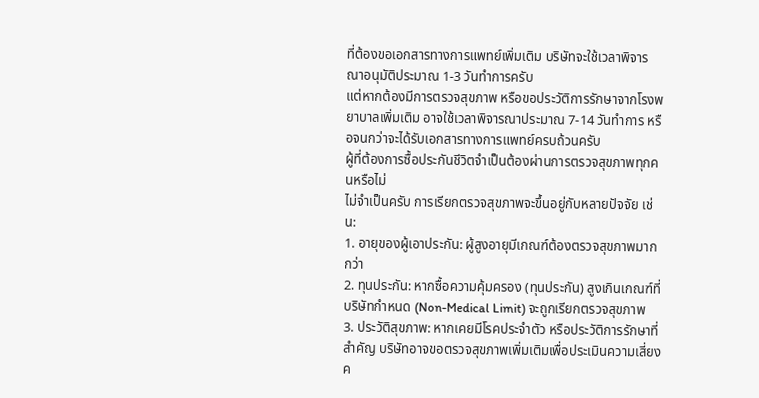ที่ต้องขอเอกสารทางการแพทย์เพิ่มเติม บริษัทจะใช้เวลาพิจารณาอนุมัติประมาณ 1-3 วันทำการครับ
แต่หากต้องมีการตรวจสุขภาพ หรือขอประวัติการรักษาจากโรงพยาบาลเพิ่มเติม อาจใช้เวลาพิจารณาประมาณ 7-14 วันทำการ หรือจนกว่าจะได้รับเอกสารทางการแพทย์ครบถ้วนครับ
ผู้ที่ต้องการซื้อประกันชีวิตจำเป็นต้องผ่านการตรวจสุขภาพทุกคนหรือไม่
ไม่จำเป็นครับ การเรียกตรวจสุขภาพจะขึ้นอยู่กับหลายปัจจัย เช่น:
1. อายุของผู้เอาประกัน: ผู้สูงอายุมีเกณฑ์ต้องตรวจสุขภาพมากกว่า
2. ทุนประกัน: หากซื้อความคุ้มครอง (ทุนประกัน) สูงเกินเกณฑ์ที่บริษัทกำหนด (Non-Medical Limit) จะถูกเรียกตรวจสุขภาพ
3. ประวัติสุขภาพ: หากเคยมีโรคประจำตัว หรือประวัติการรักษาที่สำคัญ บริษัทอาจขอตรวจสุขภาพเพิ่มเติมเพื่อประเมินความเสี่ยงค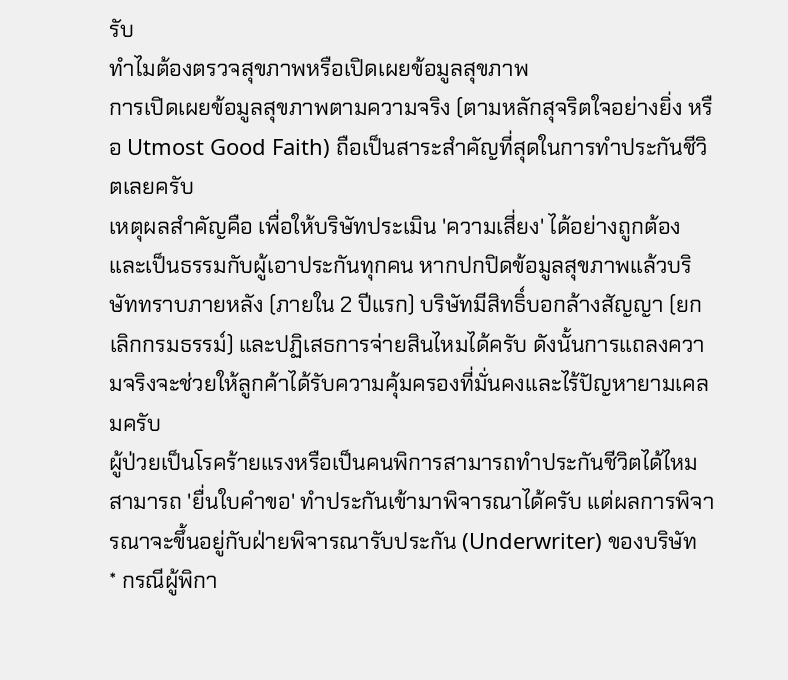รับ
ทำไมต้องตรวจสุขภาพหรือเปิดเผยข้อมูลสุขภาพ
การเปิดเผยข้อมูลสุขภาพตามความจริง (ตามหลักสุจริตใจอย่างยิ่ง หรือ Utmost Good Faith) ถือเป็นสาระสำคัญที่สุดในการทำประกันชีวิตเลยครับ
เหตุผลสำคัญคือ เพื่อให้บริษัทประเมิน 'ความเสี่ยง' ได้อย่างถูกต้องและเป็นธรรมกับผู้เอาประกันทุกคน หากปกปิดข้อมูลสุขภาพแล้วบริษัททราบภายหลัง (ภายใน 2 ปีแรก) บริษัทมีสิทธิ์บอกล้างสัญญา (ยกเลิกกรมธรรม์) และปฏิเสธการจ่ายสินไหมได้ครับ ดังนั้นการแถลงความจริงจะช่วยให้ลูกค้าได้รับความคุ้มครองที่มั่นคงและไร้ปัญหายามเคลมครับ
ผู้ป่วยเป็นโรคร้ายแรงหรือเป็นคนพิการสามารถทำประกันชีวิตได้ไหม
สามารถ 'ยื่นใบคำขอ' ทำประกันเข้ามาพิจารณาได้ครับ แต่ผลการพิจารณาจะขึ้นอยู่กับฝ่ายพิจารณารับประกัน (Underwriter) ของบริษัท
* กรณีผู้พิกา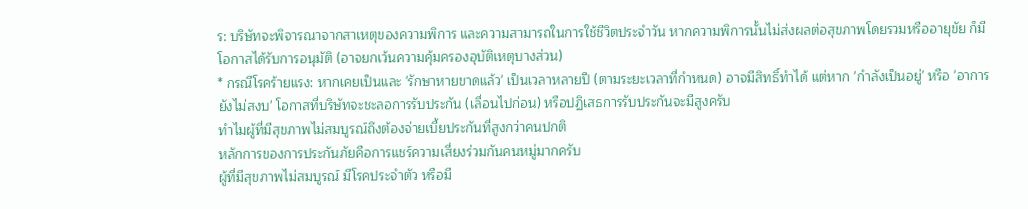ร: บริษัทจะพิจารณาจากสาเหตุของความพิการ และความสามารถในการใช้ชีวิตประจำวัน หากความพิการนั้นไม่ส่งผลต่อสุขภาพโดยรวมหรืออายุขัย ก็มีโอกาสได้รับการอนุมัติ (อาจยกเว้นความคุ้มครองอุบัติเหตุบางส่วน)
* กรณีโรคร้ายแรง: หากเคยเป็นและ 'รักษาหายขาดแล้ว' เป็นเวลาหลายปี (ตามระยะเวลาที่กำหนด) อาจมีสิทธิ์ทำได้ แต่หาก 'กำลังเป็นอยู่' หรือ 'อาการยังไม่สงบ' โอกาสที่บริษัทจะชะลอการรับประกัน (เลื่อนไปก่อน) หรือปฏิเสธการรับประกันจะมีสูงครับ
ทำไมผู้ที่มีสุขภาพไม่สมบูรณ์ถึงต้องจ่ายเบี้ยประกันที่สูงกว่าคนปกติ
หลักการของการประกันภัยคือการแชร์ความเสี่ยงร่วมกันคนหมู่มากครับ
ผู้ที่มีสุขภาพไม่สมบูรณ์ มีโรคประจำตัว หรือมี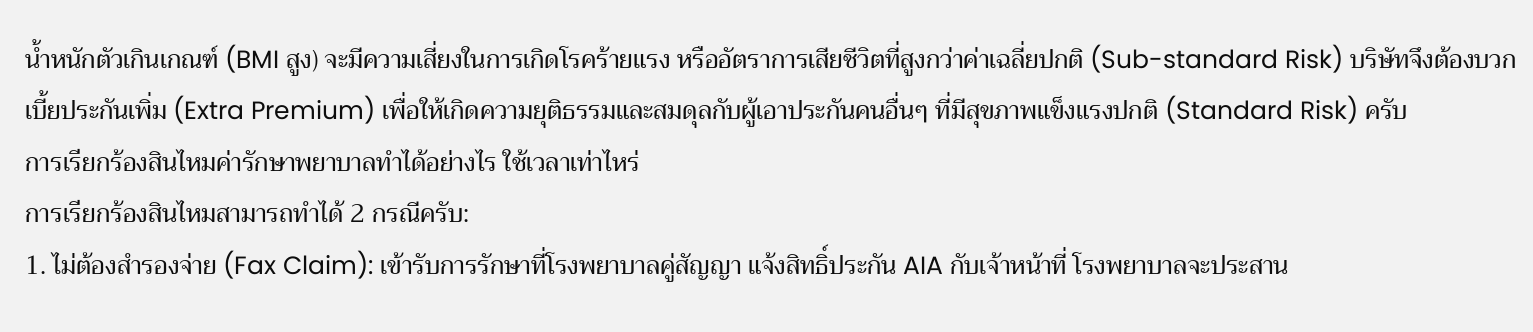น้ำหนักตัวเกินเกณฑ์ (BMI สูง) จะมีความเสี่ยงในการเกิดโรคร้ายแรง หรืออัตราการเสียชีวิตที่สูงกว่าค่าเฉลี่ยปกติ (Sub-standard Risk) บริษัทจึงต้องบวกเบี้ยประกันเพิ่ม (Extra Premium) เพื่อให้เกิดความยุติธรรมและสมดุลกับผู้เอาประกันคนอื่นๆ ที่มีสุขภาพแข็งแรงปกติ (Standard Risk) ครับ
การเรียกร้องสินไหมค่ารักษาพยาบาลทำได้อย่างไร ใช้เวลาเท่าไหร่
การเรียกร้องสินไหมสามารถทำได้ 2 กรณีครับ:
1. ไม่ต้องสำรองจ่าย (Fax Claim): เข้ารับการรักษาที่โรงพยาบาลคู่สัญญา แจ้งสิทธิ์ประกัน AIA กับเจ้าหน้าที่ โรงพยาบาลจะประสาน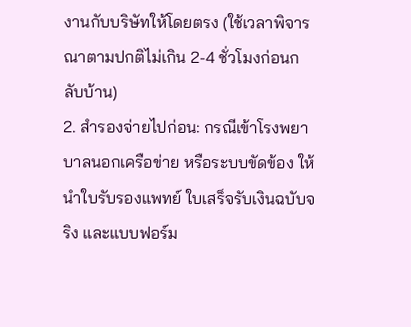งานกับบริษัทให้โดยตรง (ใช้เวลาพิจารณาตามปกติไม่เกิน 2-4 ชั่วโมงก่อนกลับบ้าน)
2. สำรองจ่ายไปก่อน: กรณีเข้าโรงพยาบาลนอกเครือข่าย หรือระบบขัดข้อง ให้นำใบรับรองแพทย์ ใบเสร็จรับเงินฉบับจริง และแบบฟอร์ม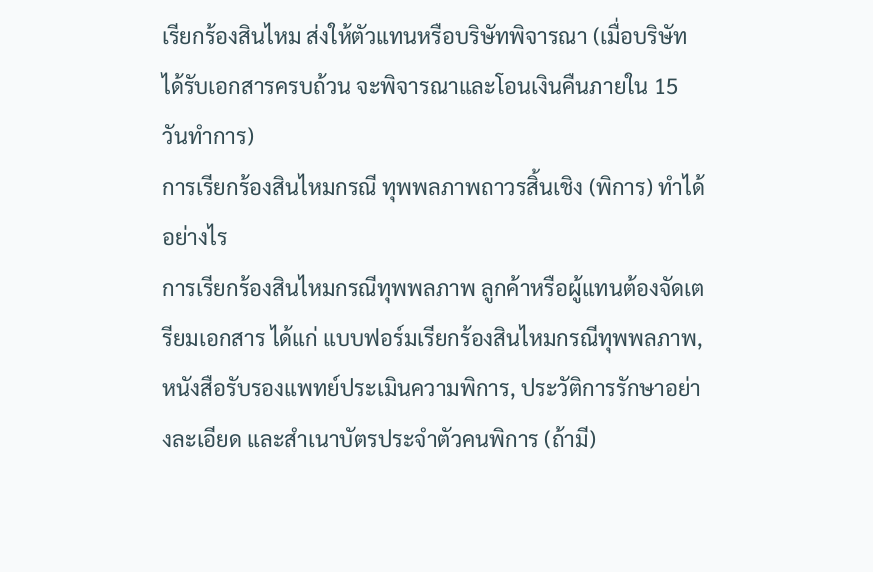เรียกร้องสินไหม ส่งให้ตัวแทนหรือบริษัทพิจารณา (เมื่อบริษัทได้รับเอกสารครบถ้วน จะพิจารณาและโอนเงินคืนภายใน 15 วันทำการ)
การเรียกร้องสินไหมกรณี ทุพพลภาพถาวรสิ้นเชิง (พิการ) ทำได้อย่างไร
การเรียกร้องสินไหมกรณีทุพพลภาพ ลูกค้าหรือผู้แทนต้องจัดเตรียมเอกสาร ได้แก่ แบบฟอร์มเรียกร้องสินไหมกรณีทุพพลภาพ, หนังสือรับรองแพทย์ประเมินความพิการ, ประวัติการรักษาอย่างละเอียด และสำเนาบัตรประจำตัวคนพิการ (ถ้ามี)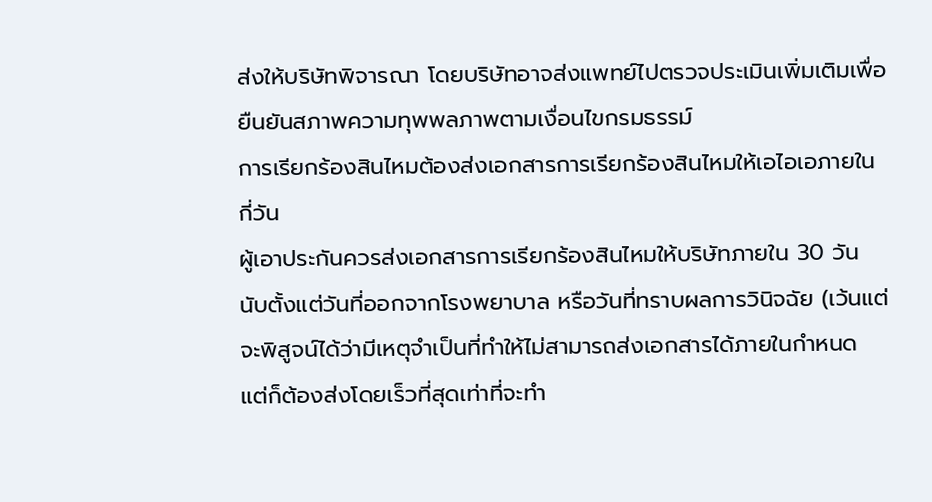ส่งให้บริษัทพิจารณา โดยบริษัทอาจส่งแพทย์ไปตรวจประเมินเพิ่มเติมเพื่อยืนยันสภาพความทุพพลภาพตามเงื่อนไขกรมธรรม์
การเรียกร้องสินไหมต้องส่งเอกสารการเรียกร้องสินไหมให้เอไอเอภายในกี่วัน
ผู้เอาประกันควรส่งเอกสารการเรียกร้องสินไหมให้บริษัทภายใน 30 วัน นับตั้งแต่วันที่ออกจากโรงพยาบาล หรือวันที่ทราบผลการวินิจฉัย (เว้นแต่จะพิสูจน์ได้ว่ามีเหตุจำเป็นที่ทำให้ไม่สามารถส่งเอกสารได้ภายในกำหนด แต่ก็ต้องส่งโดยเร็วที่สุดเท่าที่จะทำ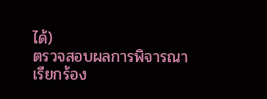ได้)
ตรวจสอบผลการพิจารณาเรียกร้อง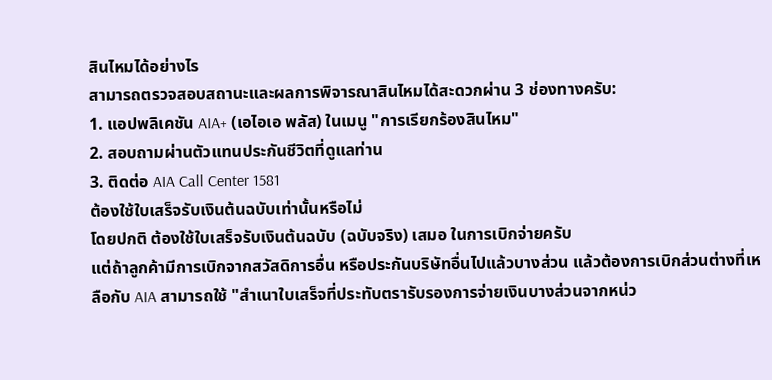สินไหมได้อย่างไร
สามารถตรวจสอบสถานะและผลการพิจารณาสินไหมได้สะดวกผ่าน 3 ช่องทางครับ:
1. แอปพลิเคชัน AIA+ (เอไอเอ พลัส) ในเมนู "การเรียกร้องสินไหม"
2. สอบถามผ่านตัวแทนประกันชีวิตที่ดูแลท่าน
3. ติดต่อ AIA Call Center 1581
ต้องใช้ใบเสร็จรับเงินต้นฉบับเท่านั้นหรือไม่
โดยปกติ ต้องใช้ใบเสร็จรับเงินต้นฉบับ (ฉบับจริง) เสมอ ในการเบิกจ่ายครับ
แต่ถ้าลูกค้ามีการเบิกจากสวัสดิการอื่น หรือประกันบริษัทอื่นไปแล้วบางส่วน แล้วต้องการเบิกส่วนต่างที่เหลือกับ AIA สามารถใช้ "สำเนาใบเสร็จที่ประทับตรารับรองการจ่ายเงินบางส่วนจากหน่ว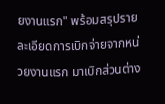ยงานแรก" พร้อมสรุปรายละเอียดการเบิกจ่ายจากหน่วยงานแรก มาเบิกส่วนต่าง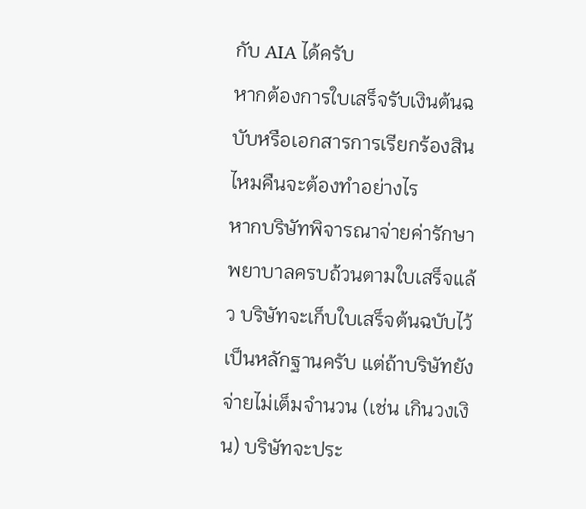กับ AIA ได้ครับ
หากต้องการใบเสร็จรับเงินต้นฉบับหรือเอกสารการเรียกร้องสินไหมคืนจะต้องทำอย่างไร
หากบริษัทพิจารณาจ่ายค่ารักษาพยาบาลครบถ้วนตามใบเสร็จแล้ว บริษัทจะเก็บใบเสร็จต้นฉบับไว้เป็นหลักฐานครับ แต่ถ้าบริษัทยังจ่ายไม่เต็มจำนวน (เช่น เกินวงเงิน) บริษัทจะประ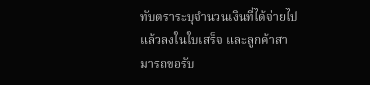ทับตราระบุจำนวนเงินที่ได้จ่ายไปแล้วลงในใบเสร็จ และลูกค้าสามารถขอรับ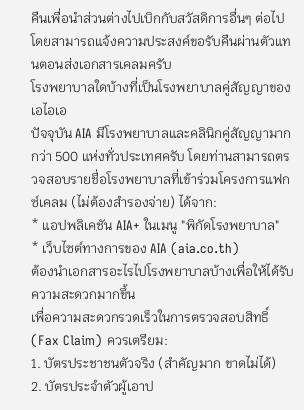คืนเพื่อนำส่วนต่างไปเบิกกับสวัสดิการอื่นๆ ต่อไป โดยสามารถแจ้งความประสงค์ขอรับคืนผ่านตัวแทนตอนส่งเอกสารเคลมครับ
โรงพยาบาลใดบ้างที่เป็นโรงพยาบาลคู่สัญญาของเอไอเอ
ปัจจุบัน AIA มีโรงพยาบาลและคลินิกคู่สัญญามากกว่า 500 แห่งทั่วประเทศครับ โดยท่านสามารถตรวจสอบรายชื่อโรงพยาบาลที่เข้าร่วมโครงการแฟกซ์เคลม (ไม่ต้องสำรองจ่าย) ได้จาก:
* แอปพลิเคชัน AIA+ ในเมนู "พิกัดโรงพยาบาล"
* เว็บไซต์ทางการของ AIA (aia.co.th)
ต้องนำเอกสารอะไรไปโรงพยาบาลบ้างเพื่อให้ได้รับความสะดวกมากขึ้น
เพื่อความสะดวกรวดเร็วในการตรวจสอบสิทธิ์ (Fax Claim) ควรเตรียม:
1. บัตรประชาชนตัวจริง (สำคัญมาก ขาดไม่ได้)
2. บัตรประจำตัวผู้เอาป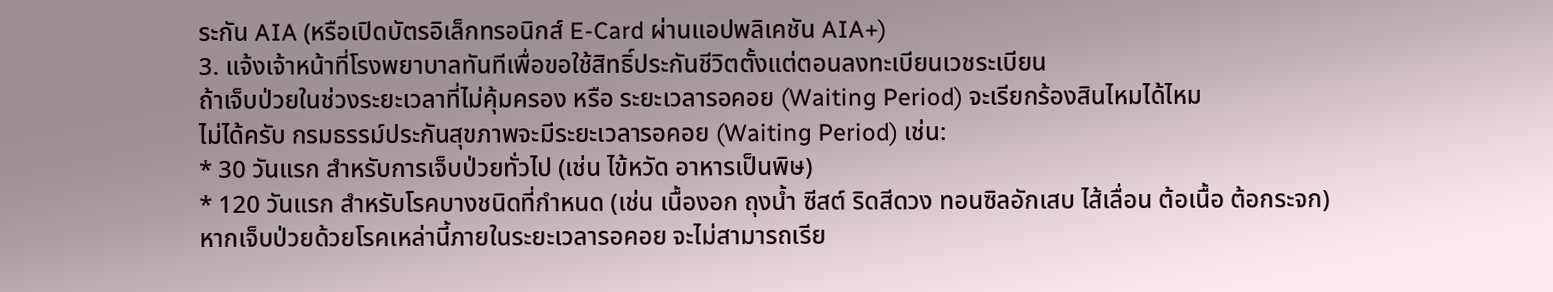ระกัน AIA (หรือเปิดบัตรอิเล็กทรอนิกส์ E-Card ผ่านแอปพลิเคชัน AIA+)
3. แจ้งเจ้าหน้าที่โรงพยาบาลทันทีเพื่อขอใช้สิทธิ์ประกันชีวิตตั้งแต่ตอนลงทะเบียนเวชระเบียน
ถ้าเจ็บป่วยในช่วงระยะเวลาที่ไม่คุ้มครอง หรือ ระยะเวลารอคอย (Waiting Period) จะเรียกร้องสินไหมได้ไหม
ไม่ได้ครับ กรมธรรม์ประกันสุขภาพจะมีระยะเวลารอคอย (Waiting Period) เช่น:
* 30 วันแรก สำหรับการเจ็บป่วยทั่วไป (เช่น ไข้หวัด อาหารเป็นพิษ)
* 120 วันแรก สำหรับโรคบางชนิดที่กำหนด (เช่น เนื้องอก ถุงน้ำ ซีสต์ ริดสีดวง ทอนซิลอักเสบ ไส้เลื่อน ต้อเนื้อ ต้อกระจก)
หากเจ็บป่วยด้วยโรคเหล่านี้ภายในระยะเวลารอคอย จะไม่สามารถเรีย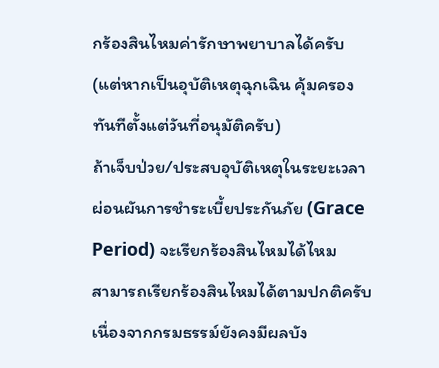กร้องสินไหมค่ารักษาพยาบาลได้ครับ (แต่หากเป็นอุบัติเหตุฉุกเฉิน คุ้มครองทันทีตั้งแต่วันที่อนุมัติครับ)
ถ้าเจ็บป่วย/ประสบอุบัติเหตุในระยะเวลาผ่อนผันการชำระเบี้ยประกันภัย (Grace Period) จะเรียกร้องสินไหมได้ไหม
สามารถเรียกร้องสินไหมได้ตามปกติครับ เนื่องจากกรมธรรม์ยังคงมีผลบัง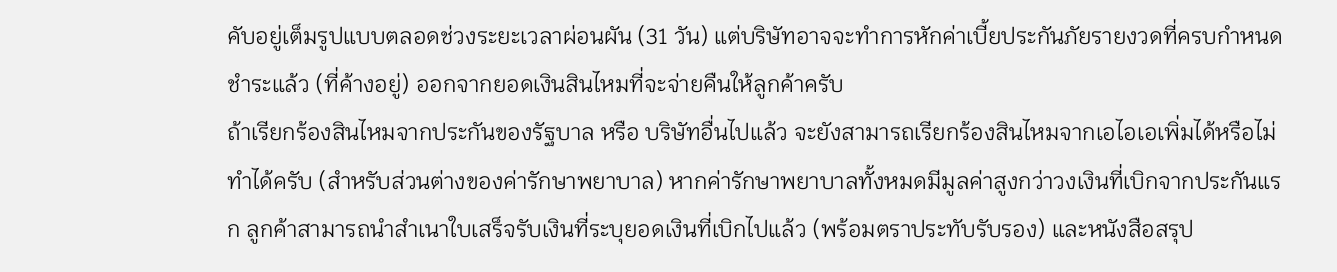คับอยู่เต็มรูปแบบตลอดช่วงระยะเวลาผ่อนผัน (31 วัน) แต่บริษัทอาจจะทำการหักค่าเบี้ยประกันภัยรายงวดที่ครบกำหนดชำระแล้ว (ที่ค้างอยู่) ออกจากยอดเงินสินไหมที่จะจ่ายคืนให้ลูกค้าครับ
ถ้าเรียกร้องสินไหมจากประกันของรัฐบาล หรือ บริษัทอื่นไปแล้ว จะยังสามารถเรียกร้องสินไหมจากเอไอเอเพิ่มได้หรือไม่
ทำได้ครับ (สำหรับส่วนต่างของค่ารักษาพยาบาล) หากค่ารักษาพยาบาลทั้งหมดมีมูลค่าสูงกว่าวงเงินที่เบิกจากประกันแรก ลูกค้าสามารถนำสำเนาใบเสร็จรับเงินที่ระบุยอดเงินที่เบิกไปแล้ว (พร้อมตราประทับรับรอง) และหนังสือสรุป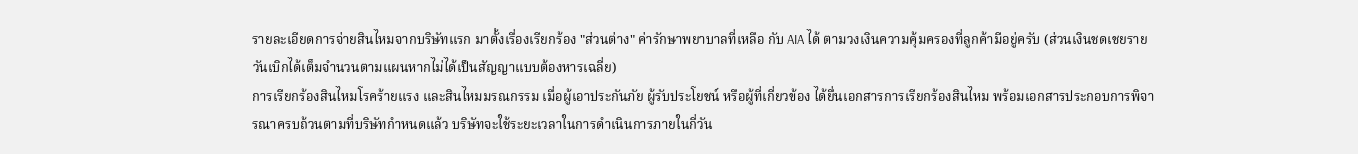รายละเอียดการจ่ายสินไหมจากบริษัทแรก มาตั้งเรื่องเรียกร้อง "ส่วนต่าง" ค่ารักษาพยาบาลที่เหลือ กับ AIA ได้ ตามวงเงินความคุ้มครองที่ลูกค้ามีอยู่ครับ (ส่วนเงินชดเชยรายวันเบิกได้เต็มจำนวนตามแผนหากไม่ได้เป็นสัญญาแบบต้องหารเฉลี่ย)
การเรียกร้องสินไหมโรคร้ายแรง และสินไหมมรณกรรม เมื่อผู้เอาประกันภัย ผู้รับประโยชน์ หรือผู้ที่เกี่ยวข้อง ได้ยื่นเอกสารการเรียกร้องสินไหม พร้อมเอกสารประกอบการพิจารณาครบถ้วนตามที่บริษัทกำหนดแล้ว บริษัทจะใช้ระยะเวลาในการดำเนินการภายในกี่วัน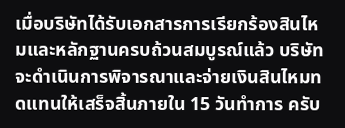เมื่อบริษัทได้รับเอกสารการเรียกร้องสินไหมและหลักฐานครบถ้วนสมบูรณ์แล้ว บริษัทจะดำเนินการพิจารณาและจ่ายเงินสินไหมทดแทนให้เสร็จสิ้นภายใน 15 วันทำการ ครับ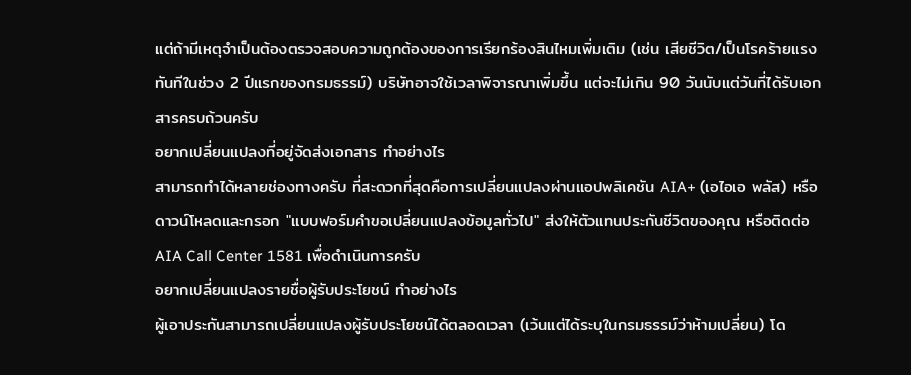แต่ถ้ามีเหตุจำเป็นต้องตรวจสอบความถูกต้องของการเรียกร้องสินไหมเพิ่มเติม (เช่น เสียชีวิต/เป็นโรคร้ายแรง ทันทีในช่วง 2 ปีแรกของกรมธรรม์) บริษัทอาจใช้เวลาพิจารณาเพิ่มขึ้น แต่จะไม่เกิน 90 วันนับแต่วันที่ได้รับเอกสารครบถ้วนครับ
อยากเปลี่ยนแปลงที่อยู่จัดส่งเอกสาร ทำอย่างไร
สามารถทำได้หลายช่องทางครับ ที่สะดวกที่สุดคือการเปลี่ยนแปลงผ่านแอปพลิเคชัน AIA+ (เอไอเอ พลัส) หรือดาวน์โหลดและกรอก "แบบฟอร์มคำขอเปลี่ยนแปลงข้อมูลทั่วไป" ส่งให้ตัวแทนประกันชีวิตของคุณ หรือติดต่อ AIA Call Center 1581 เพื่อดำเนินการครับ
อยากเปลี่ยนแปลงรายชื่อผู้รับประโยชน์ ทำอย่างไร
ผู้เอาประกันสามารถเปลี่ยนแปลงผู้รับประโยชน์ได้ตลอดเวลา (เว้นแต่ได้ระบุในกรมธรรม์ว่าห้ามเปลี่ยน) โด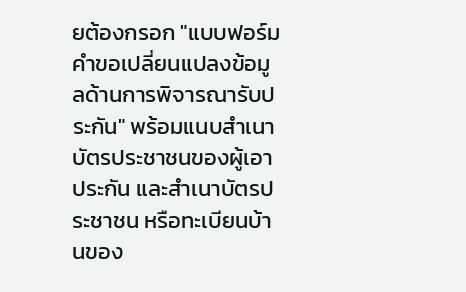ยต้องกรอก "แบบฟอร์มคำขอเปลี่ยนแปลงข้อมูลด้านการพิจารณารับประกัน" พร้อมแนบสำเนาบัตรประชาชนของผู้เอาประกัน และสำเนาบัตรประชาชน หรือทะเบียนบ้านของ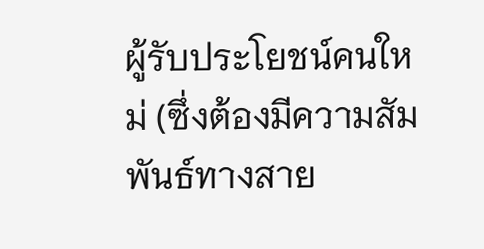ผู้รับประโยชน์คนใหม่ (ซึ่งต้องมีความสัมพันธ์ทางสาย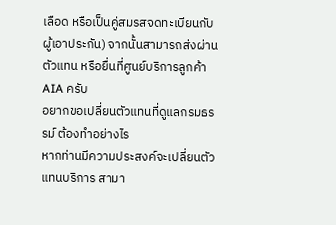เลือด หรือเป็นคู่สมรสจดทะเบียนกับผู้เอาประกัน) จากนั้นสามารถส่งผ่านตัวแทน หรือยื่นที่ศูนย์บริการลูกค้า AIA ครับ
อยากขอเปลี่ยนตัวแทนที่ดูแลกรมธรรม์ ต้องทำอย่างไร
หากท่านมีความประสงค์จะเปลี่ยนตัวแทนบริการ สามา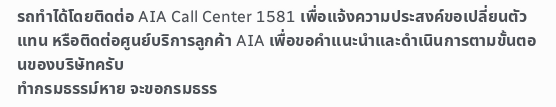รถทำได้โดยติดต่อ AIA Call Center 1581 เพื่อแจ้งความประสงค์ขอเปลี่ยนตัวแทน หรือติดต่อศูนย์บริการลูกค้า AIA เพื่อขอคำแนะนำและดำเนินการตามขั้นตอนของบริษัทครับ
ทำกรมธรรม์หาย จะขอกรมธรร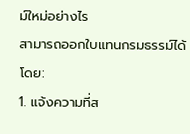ม์ใหม่อย่างไร
สามารถออกใบแทนกรมธรรม์ได้โดย:
1. แจ้งความที่ส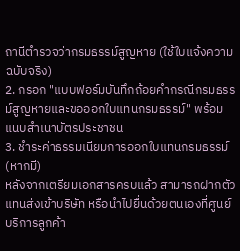ถานีตำรวจว่ากรมธรรม์สูญหาย (ใช้ใบแจ้งความฉบับจริง)
2. กรอก "แบบฟอร์มบันทึกถ้อยคำกรณีกรมธรรม์สูญหายและขอออกใบแทนกรมธรรม์" พร้อมแนบสำเนาบัตรประชาชน
3. ชำระค่าธรรมเนียมการออกใบแทนกรมธรรม์ (หากมี)
หลังจากเตรียมเอกสารครบแล้ว สามารถฝากตัวแทนส่งเข้าบริษัท หรือนำไปยื่นด้วยตนเองที่ศูนย์บริการลูกค้า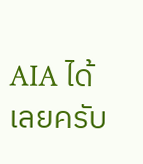AIA ได้เลยครับ